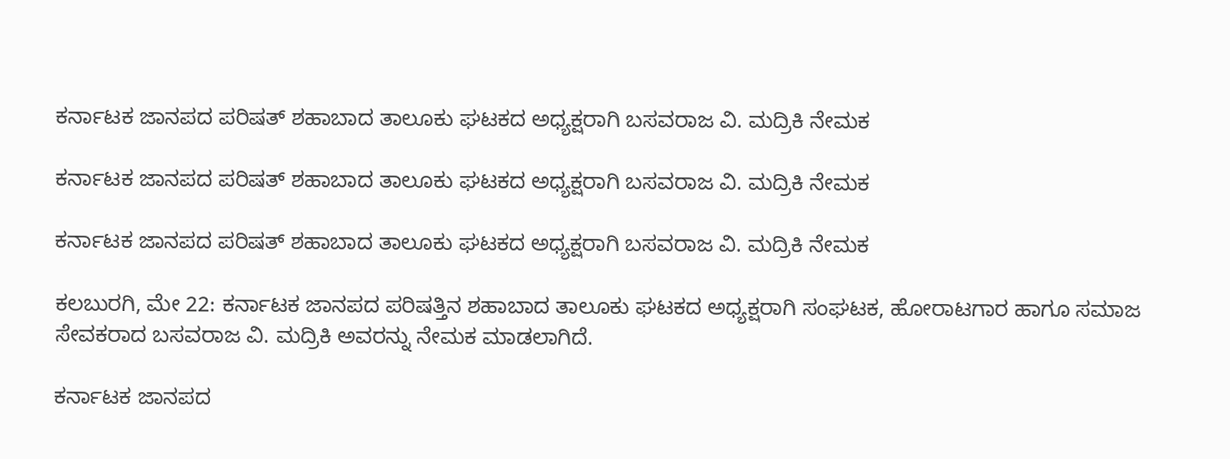ಕರ್ನಾಟಕ ಜಾನಪದ ಪರಿಷತ್ ಶಹಾಬಾದ ತಾಲೂಕು ಘಟಕದ ಅಧ್ಯಕ್ಷರಾಗಿ ಬಸವರಾಜ ವಿ. ಮದ್ರಿಕಿ ನೇಮಕ

ಕರ್ನಾಟಕ ಜಾನಪದ ಪರಿಷತ್ ಶಹಾಬಾದ ತಾಲೂಕು ಘಟಕದ ಅಧ್ಯಕ್ಷರಾಗಿ ಬಸವರಾಜ ವಿ. ಮದ್ರಿಕಿ ನೇಮಕ

ಕರ್ನಾಟಕ ಜಾನಪದ ಪರಿಷತ್ ಶಹಾಬಾದ ತಾಲೂಕು ಘಟಕದ ಅಧ್ಯಕ್ಷರಾಗಿ ಬಸವರಾಜ ವಿ. ಮದ್ರಿಕಿ ನೇಮಕ

ಕಲಬುರಗಿ, ಮೇ 22: ಕರ್ನಾಟಕ ಜಾನಪದ ಪರಿಷತ್ತಿನ ಶಹಾಬಾದ ತಾಲೂಕು ಘಟಕದ ಅಧ್ಯಕ್ಷರಾಗಿ ಸಂಘಟಕ, ಹೋರಾಟಗಾರ ಹಾಗೂ ಸಮಾಜ ಸೇವಕರಾದ ಬಸವರಾಜ ವಿ. ಮದ್ರಿಕಿ ಅವರನ್ನು ನೇಮಕ ಮಾಡಲಾಗಿದೆ.

ಕರ್ನಾಟಕ ಜಾನಪದ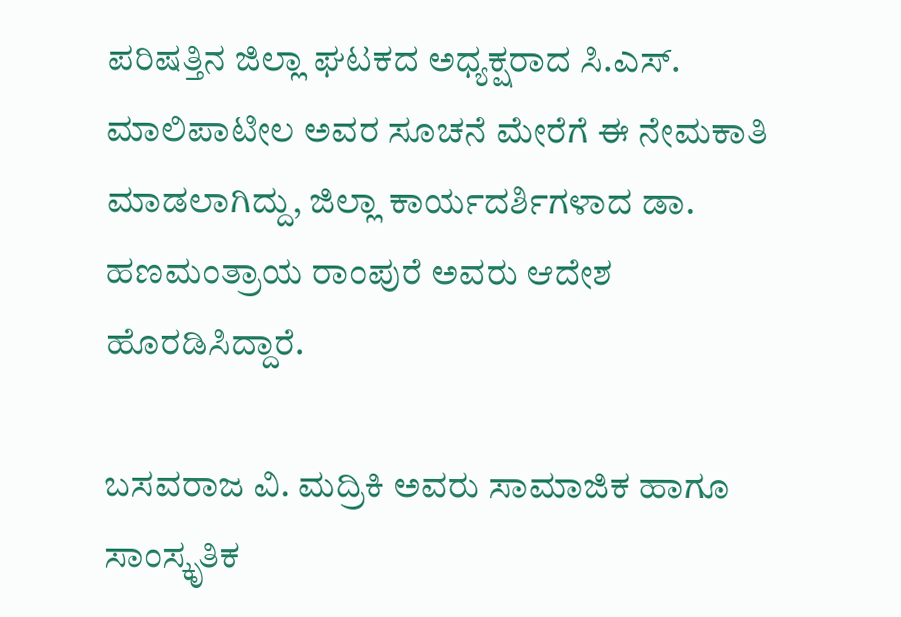ಪರಿಷತ್ತಿನ ಜಿಲ್ಲಾ ಘಟಕದ ಅಧ್ಯಕ್ಷರಾದ ಸಿ.ಎಸ್. ಮಾಲಿಪಾಟೀಲ ಅವರ ಸೂಚನೆ ಮೇರೆಗೆ ಈ ನೇಮಕಾತಿ ಮಾಡಲಾಗಿದ್ದು, ಜಿಲ್ಲಾ ಕಾರ್ಯದರ್ಶಿಗಳಾದ ಡಾ. ಹಣಮಂತ್ರಾಯ ರಾಂಪುರೆ ಅವರು ಆದೇಶ ಹೊರಡಿಸಿದ್ದಾರೆ.

ಬಸವರಾಜ ವಿ. ಮದ್ರಿಕಿ ಅವರು ಸಾಮಾಜಿಕ ಹಾಗೂ ಸಾಂಸ್ಕೃತಿಕ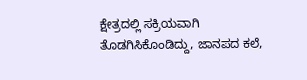ಕ್ಷೇತ್ರದಲ್ಲಿ ಸಕ್ರಿಯವಾಗಿ ತೊಡಗಿಸಿಕೊಂಡಿದ್ದು, ಜಾನಪದ ಕಲೆ,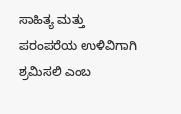ಸಾಹಿತ್ಯ ಮತ್ತು ಪರಂಪರೆಯ ಉಳಿವಿಗಾಗಿ ಶ್ರಮಿಸಲಿ ಎಂಬ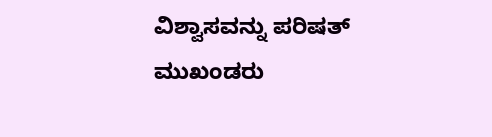ವಿಶ್ವಾಸವನ್ನು ಪರಿಷತ್ ಮುಖಂಡರು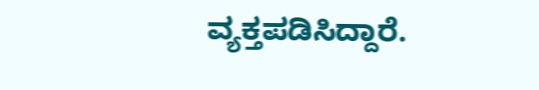ವ್ಯಕ್ತಪಡಿಸಿದ್ದಾರೆ.